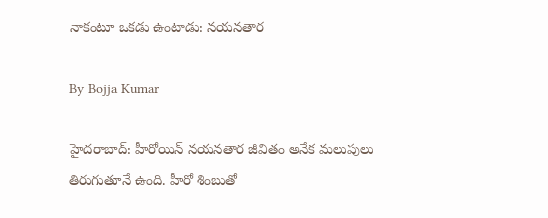నాకంటూ ఒకడు ఉంటాడు: నయనతార

By Bojja Kumar

హైదరాబాద్: హీరోయిన్ నయన‌తార జీవితం అనేక మలుపులు తిరుగుతూనే ఉంది. హీరో శింబుతో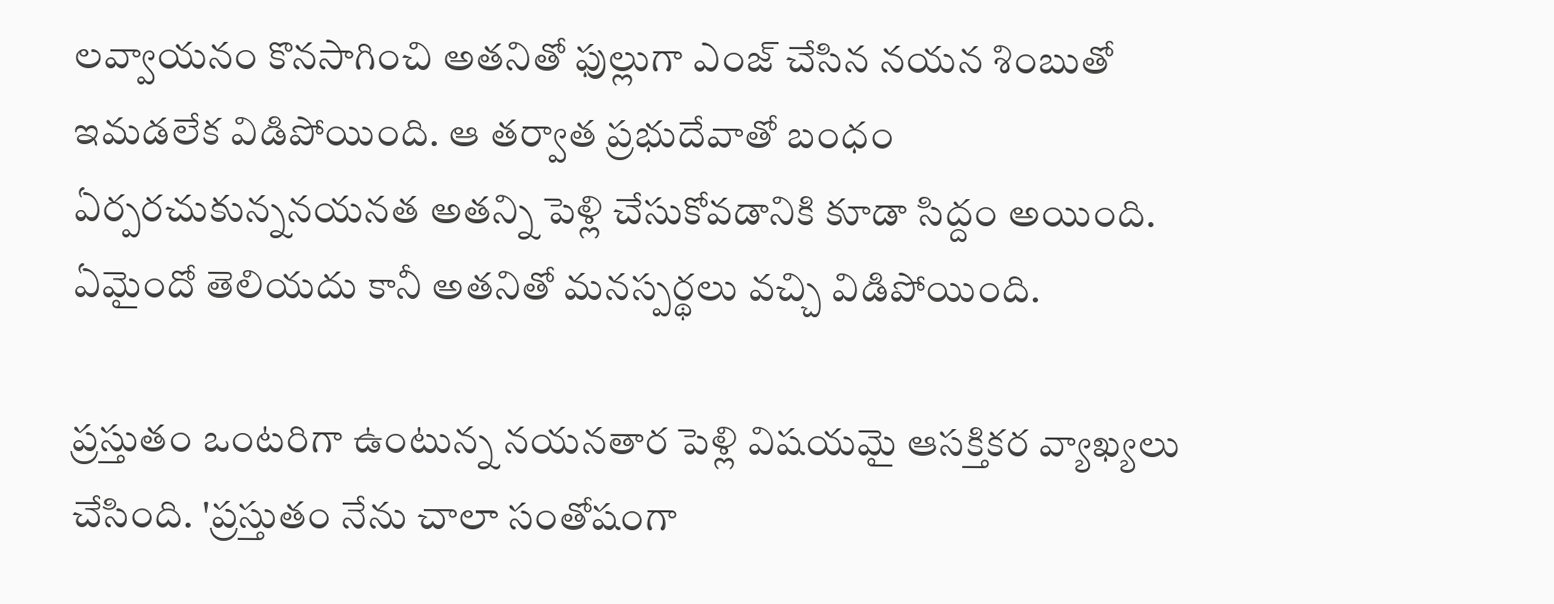లవ్వాయనం కొనసాగించి అతనితో ఫుల్లుగా ఎంజ్ చేసిన నయన శింబుతో ఇమడలేక విడిపోయింది. ఆ తర్వాత ప్రభుదేవాతో బంధం ఏర్పరచుకున్ననయనత అతన్ని పెళ్లి చేసుకోవడానికి కూడా సిద్దం అయింది. ఏమైందో తెలియదు కానీ అతనితో మనస్పర్థలు వచ్చి విడిపోయింది.

ప్రస్తుతం ఒంటరిగా ఉంటున్న నయనతార పెళ్లి విషయమై ఆసక్తికర వ్యాఖ్యలు చేసింది. 'ప్రస్తుతం నేను చాలా సంతోషంగా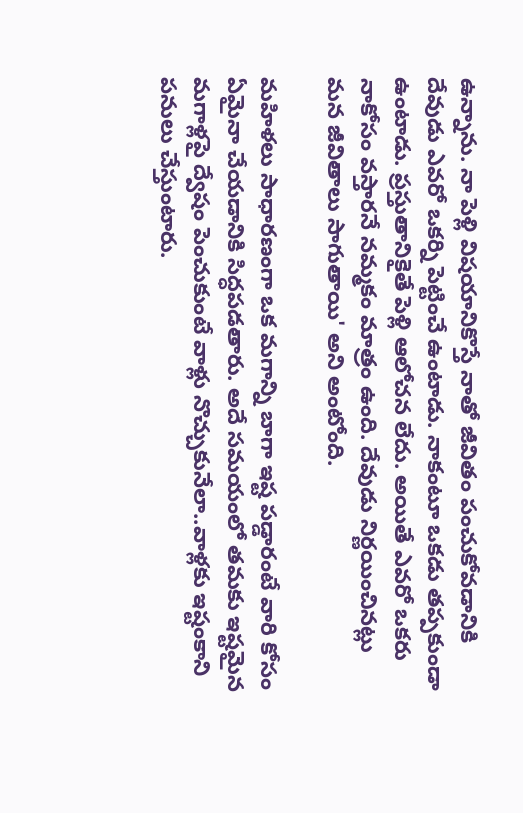ఉన్నాను. నా పెళ్లి విషయానికొస్తే నాతో జీవితం పంచుకోవడానికి దేవుడు ఎవరో ఒకర్ని పెట్టించే ఉంటాడు. నాకంటూ ఒకడు తప్పకుండా ఉంటాడు. ప్రస్తుతానికైతే పెళ్లి ఆలోచన లేదు. అయితే ఎవరో ఒకరు నాకోసం వస్తారనే నమ్మకం మాత్రం ఉంది. దేవుడు నిర్ణయించినట్లు మన జీవితాలు సాగుతాయి' అని అంటోంది.

మహిళలు సాధారణంగా ఒక మగాన్ని బాగా ఇష్ట పడ్డారంటే వారి కోసం ఏమైనా చేయడానికి సిద్ధపడతారు. అదే సమయంలో తమకు ఇష్టమైన మగాళ్లపై ద్వేషం పెంచుకుంటే వాళ్లు నొచ్చుకునేలా..వాళ్లకు ఇష్టంకాని పనులు చేస్తుంటారు.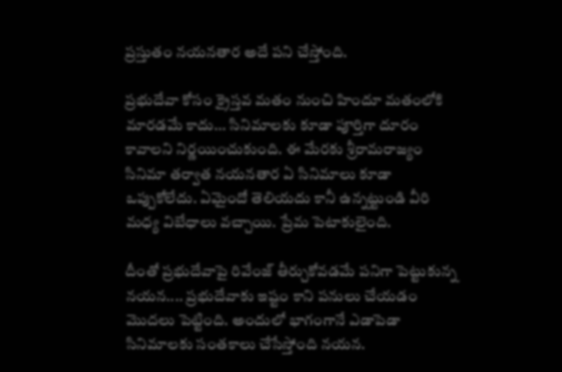ప్రస్తుతం నయనతార అదే పని చేస్తోంది.

ప్రభుదేవా కోసం క్రైస్తవ మతం నుంచి హిందూ మతంలోకి మారడమే కాదు... సినిమాలకు కూడా పూర్తిగా దూరం కావాలని నిర్ణయించుకుంది. ఈ మేరకు శ్రీరామరాజ్యం సినిమా తర్వాత నయనతార ఏ సినిమాలు కూడా ఒప్పుకోలేదు. ఏమైందో తెలియదు కానీ ఉన్నట్టుండి వీరి మధ్య విబేధాలు వచ్చాయి. ప్రేమ పెటాకులైంది.

దీంతో ప్రభుదేవాపై రివేంజ్ తీర్చుకోవడమే పనిగా పెట్టుకున్న నయన.... ప్రభుదేవాకు ఇష్టం కాని పనులు చేయడం మొదలు పెట్టింది. అందులో భాగంగానే ఎడాపెడా సినిమాలకు సంతకాలు చేసేస్తోంది నయన.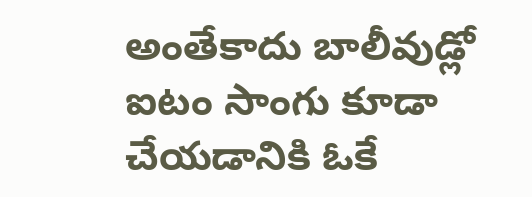అంతేకాదు బాలీవుడ్లో ఐటం సాంగు కూడా చేయడానికి ఓకే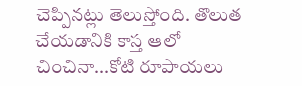చెప్పినట్లు తెలుస్తోంది. తొలుత చేయడానికి కాస్త ఆలో చించినా...కోటి రూపాయలు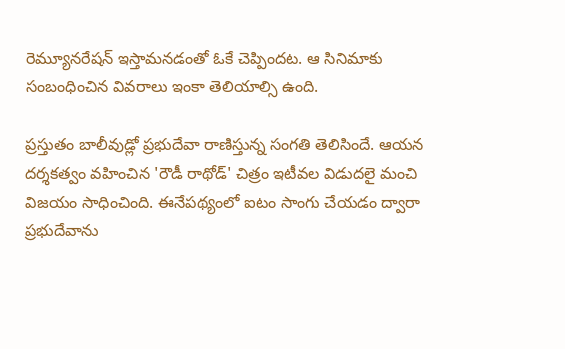రెమ్యూనరేషన్ ఇస్తామనడంతో ఓకే చెప్పిందట. ఆ సినిమాకు సంబంధించిన వివరాలు ఇంకా తెలియాల్సి ఉంది.

ప్రస్తుతం బాలీవుడ్లో ప్రభుదేవా రాణిస్తున్న సంగతి తెలిసిందే. ఆయన దర్శకత్వం వహించిన 'రౌడీ రాథోడ్' చిత్రం ఇటీవల విడుదలై మంచి విజయం సాధించింది. ఈనేపథ్యంలో ఐటం సాంగు చేయడం ద్వారా ప్రభుదేవాను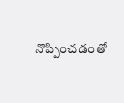నొప్పించడంతో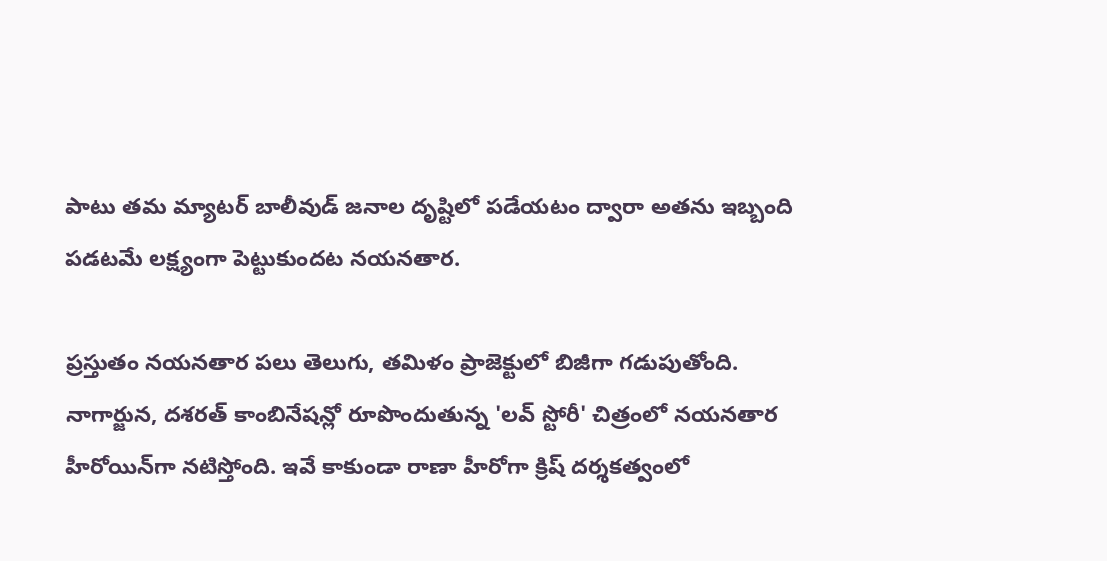పాటు తమ మ్యాటర్ బాలీవుడ్ జనాల దృష్టిలో పడేయటం ద్వారా అతను ఇబ్బంది పడటమే లక్ష్యంగా పెట్టుకుందట నయనతార.

ప్రస్తుతం నయనతార పలు తెలుగు, తమిళం ప్రాజెక్టులో బిజీగా గడుపుతోంది. నాగార్జున, దశరత్ కాంబినేషన్లో రూపొందుతున్న 'లవ్ స్టోరీ' చిత్రంలో నయనతార హీరోయిన్‌గా నటిస్తోంది. ఇవే కాకుండా రాణా హీరోగా క్రిష్ దర్శకత్వంలో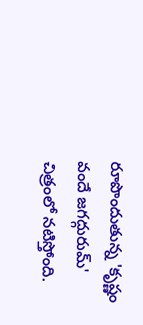రూపొందుతున్న 'కృష్ణం వందే జగద్గురుమ్' చిత్రంలో నటిస్తోంది.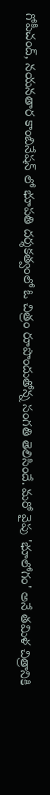గోపీచంద్, నయనతార కాంబినేషన్ లో భూపతి దర్శకత్వంలో ఓ చిత్రం రూపొందుతోన్న సంగతి తెలిసిందే. మరో వైపు 'భూలోగం' అనే తమిళ చిత్రానికి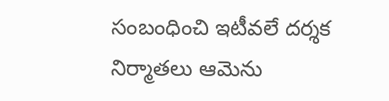సంబంధించి ఇటీవలే దర్శక నిర్మాతలు ఆమెను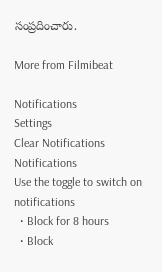సంప్రదించారు.

More from Filmibeat

Notifications
Settings
Clear Notifications
Notifications
Use the toggle to switch on notifications
  • Block for 8 hours
  • Block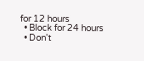for 12 hours
  • Block for 24 hours
  • Don't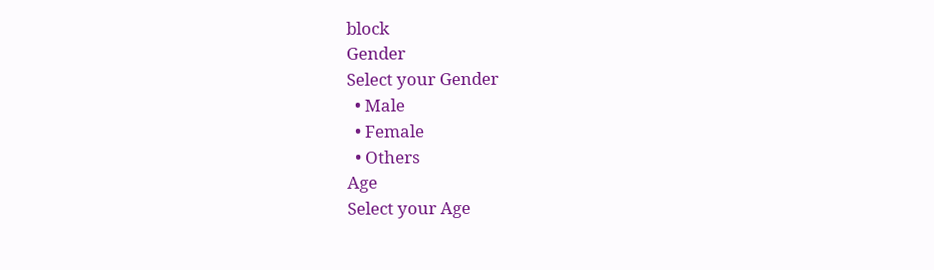block
Gender
Select your Gender
  • Male
  • Female
  • Others
Age
Select your Age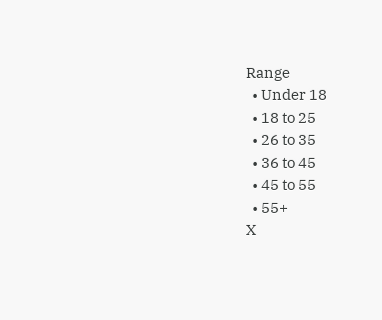Range
  • Under 18
  • 18 to 25
  • 26 to 35
  • 36 to 45
  • 45 to 55
  • 55+
X